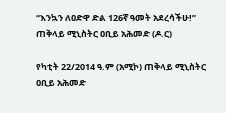“እንኳን ለዐድዋ ድል 126ኛ ዓመት አደረሳችሁ!” ጠቅላይ ሚኒስትር ዐቢይ አሕመድ (ዶ.ር)

የካቲት 22/2014 ዓ.ም (አሚኮ) ጠቅላይ ሚኒስትር ዐቢይ አሕመድ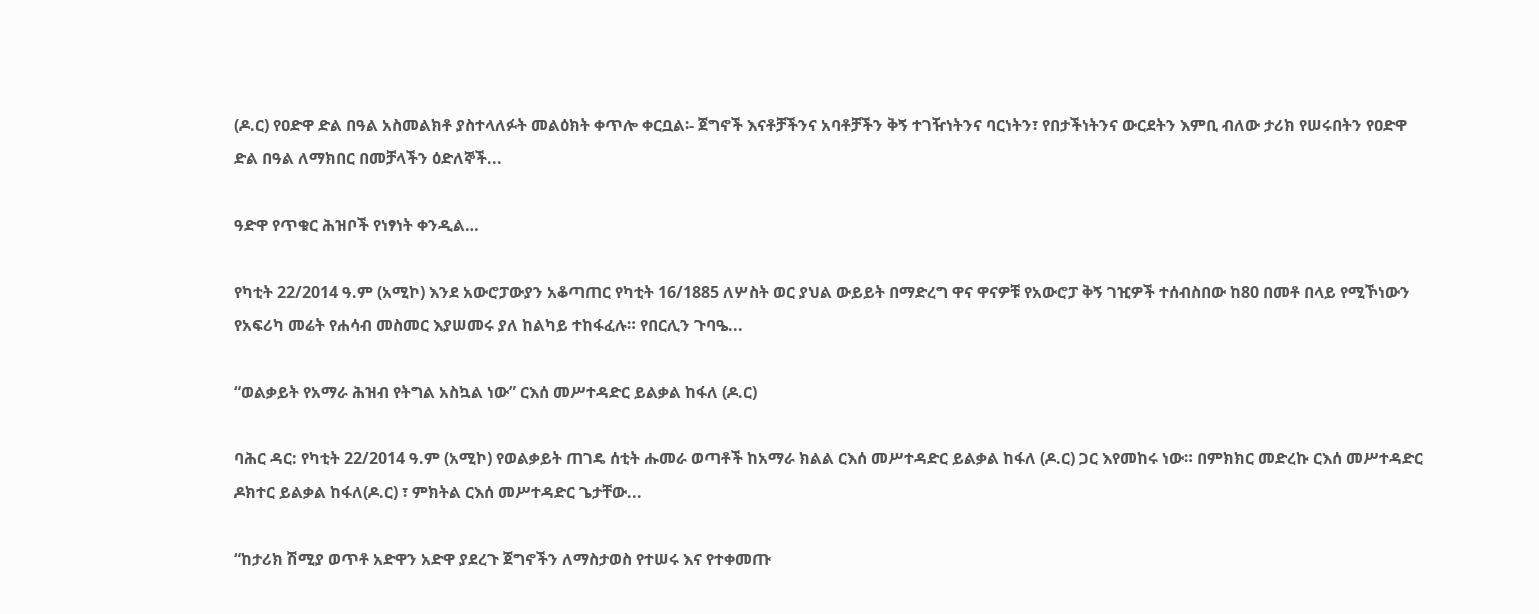(ዶ.ር) የዐድዋ ድል በዓል አስመልክቶ ያስተላለፉት መልዕክት ቀጥሎ ቀርቧል፡- ጀግኖች እናቶቻችንና አባቶቻችን ቅኝ ተገዥነትንና ባርነትን፣ የበታችነትንና ውርደትን እምቢ ብለው ታሪክ የሠሩበትን የዐድዋ ድል በዓል ለማክበር በመቻላችን ዕድለኞች...

ዓድዋ የጥቁር ሕዝቦች የነፃነት ቀንዲል…

የካቲት 22/2014 ዓ.ም (አሚኮ) እንደ አውሮፓውያን አቆጣጠር የካቲት 16/1885 ለሦስት ወር ያህል ውይይት በማድረግ ዋና ዋናዎቹ የአውሮፓ ቅኝ ገዢዎች ተሰብስበው ከ80 በመቶ በላይ የሚኾነውን የአፍሪካ መሬት የሐሳብ መስመር እያሠመሩ ያለ ከልካይ ተከፋፈሉ። የበርሊን ጉባዔ...

“ወልቃይት የአማራ ሕዝብ የትግል አስኳል ነው” ርእሰ መሥተዳድር ይልቃል ከፋለ (ዶ.ር)

ባሕር ዳር: የካቲት 22/2014 ዓ.ም (አሚኮ) የወልቃይት ጠገዴ ሰቲት ሑመራ ወጣቶች ከአማራ ክልል ርእሰ መሥተዳድር ይልቃል ከፋለ (ዶ.ር) ጋር እየመከሩ ነው። በምክክር መድረኩ ርእሰ መሥተዳድር ዶክተር ይልቃል ከፋለ(ዶ.ር) ፣ ምክትል ርእሰ መሥተዳድር ጌታቸው...

“ከታሪክ ሽሚያ ወጥቶ አድዋን አድዋ ያደረጉ ጀግኖችን ለማስታወስ የተሠሩ እና የተቀመጡ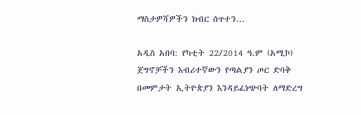ማስታዎሻዎችን ክብር ሰጥተን...

አዲስ አበባ: የካቲት 22/2014 ዓ.ም (አሚኮ) ጀግኖቻችን እብሪተኛውን የጣልያን ጦር ድባቅ በመምታት ኢትዮጵያን እንዳይፈነጭባት ለማድረግ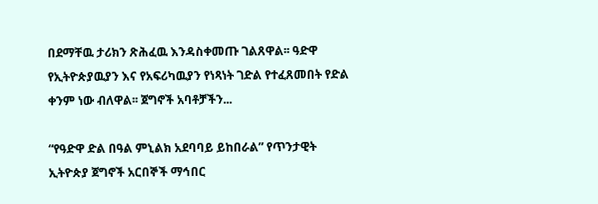በደማቸዉ ታሪክን ጽሕፈዉ እንዳስቀመጡ ገልጸዋል፡፡ ዓድዋ የኢትዮጵያዉያን እና የአፍሪካዉያን የነጻነት ገድል የተፈጸመበት የድል ቀንም ነው ብለዋል፡፡ ጀግኖች አባቶቻችን...

“የዓድዋ ድል በዓል ምኒልክ አደባባይ ይከበራል” የጥንታዊት ኢትዮጵያ ጀግኖች አርበኞች ማኅበር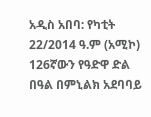አዲስ አበባ: የካቲት 22/2014 ዓ.ም (አሚኮ) 126ኛውን የዓድዋ ድል በዓል በምኒልክ አደባባይ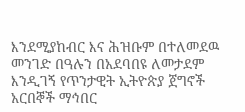እንደሚያከብር እና ሕዝቡም በተለመደዉ መንገድ በዓሉን በአደባበዩ ለመታደም እንዲገኝ የጥንታዊት ኢትዮጵያ ጀግኖች አርበኞች ማኅበር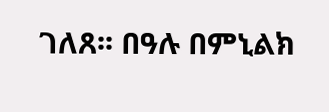ገለጸ፡፡ በዓሉ በምኒልክ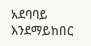አደባባይ እንደማይከበር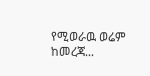የሚወራዉ ወሬም ከመረጃ...